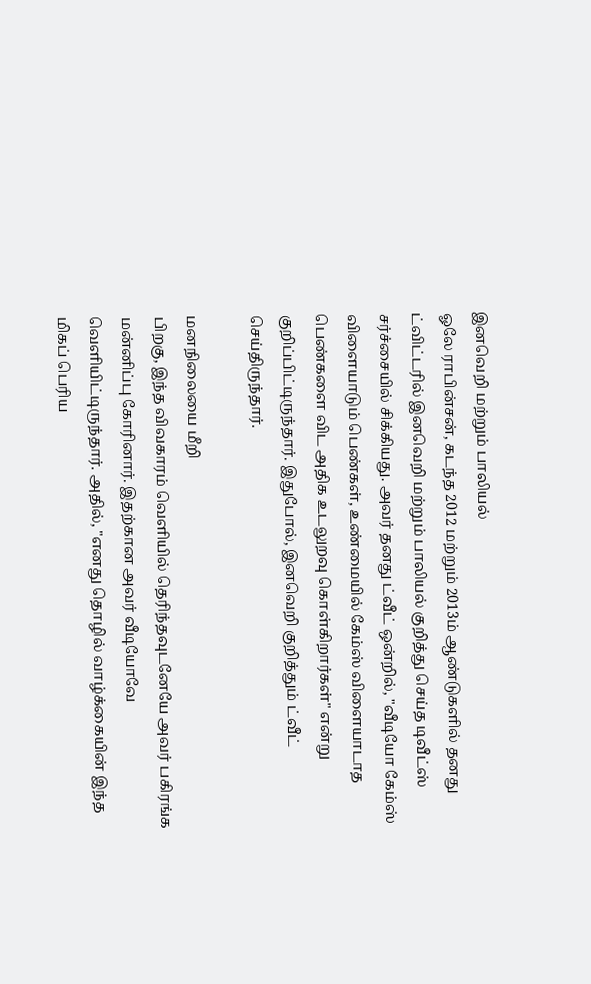இனவெறி மற்றும் பாலியல்
ஓலே ராபின்சன், கடந்த 2012 மற்றும் 2013ம் ஆண்டுகளில் தனது ட்விட்டரில் இனவெறி மற்றும் பாலியல் குறித்து செய்த டிவீட்ஸ் சர்ச்சையில் சிக்கியது. அவர் தனது ட்வீட் ஒன்றில், "வீடியோ கேம்ஸ் விளையாடும் பெண்கள், உண்மையில் கேம்ஸ் விளையாடாத பெண்களை விட அதிக உடலுறவு கொள்கிறார்கள்" என்று குறிப்பிட்டிருந்தார். இதுபோல், இனவெறி குறித்தும் ட்வீட் செய்திருந்தார்.

மனநிலையை மீறி
பிறகு, இந்த விவகாரம் வெளியில் தெரிந்தவுடனேயே அவர் பகிரங்க மன்னிப்பு கோரினார். இதற்கான அவர் வீடியோவே வெளியிட்டிருந்தார். அதில், "எனது தொழில் வாழ்க்கையின் இந்த மிகப் பெரிய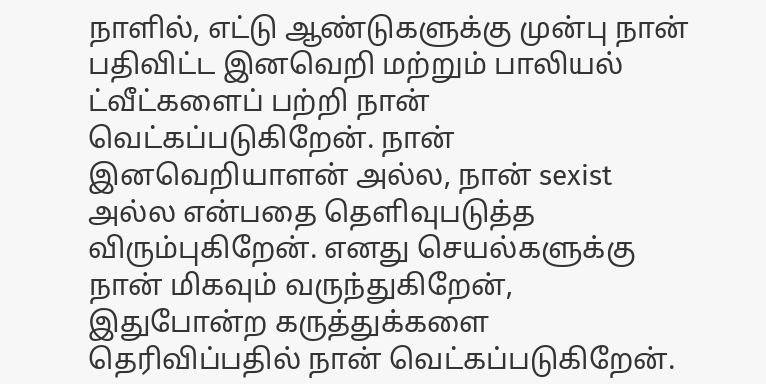நாளில், எட்டு ஆண்டுகளுக்கு முன்பு நான் பதிவிட்ட இனவெறி மற்றும் பாலியல் ட்வீட்களைப் பற்றி நான் வெட்கப்படுகிறேன். நான் இனவெறியாளன் அல்ல, நான் sexist அல்ல என்பதை தெளிவுபடுத்த விரும்புகிறேன். எனது செயல்களுக்கு நான் மிகவும் வருந்துகிறேன், இதுபோன்ற கருத்துக்களை தெரிவிப்பதில் நான் வெட்கப்படுகிறேன்.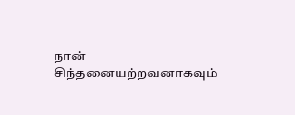நான் சிந்தனையற்றவனாகவும்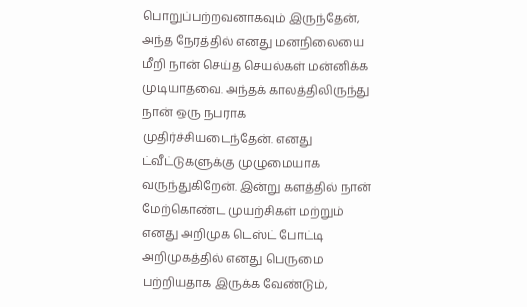பொறுப்பற்றவனாகவும் இருந்தேன், அந்த நேரத்தில் எனது மனநிலையை மீறி நான் செய்த செயல்கள் மன்னிக்க முடியாதவை. அந்தக் காலத்திலிருந்து நான் ஒரு நபராக முதிர்ச்சியடைந்தேன். எனது ட்வீட்டுகளுக்கு முழுமையாக வருந்துகிறேன். இன்று களத்தில் நான் மேற்கொண்ட முயற்சிகள் மற்றும் எனது அறிமுக டெஸ்ட் போட்டி அறிமுகத்தில் எனது பெருமை பற்றியதாக இருக்க வேண்டும்,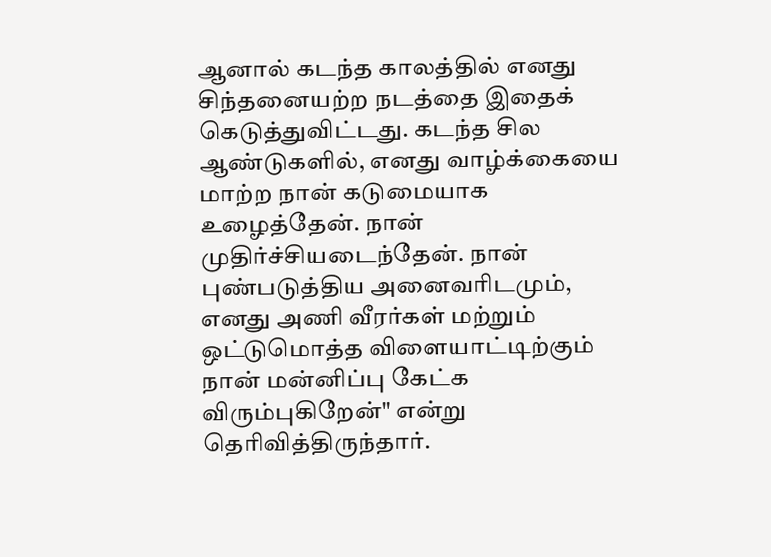ஆனால் கடந்த காலத்தில் எனது சிந்தனையற்ற நடத்தை இதைக் கெடுத்துவிட்டது. கடந்த சில ஆண்டுகளில், எனது வாழ்க்கையை மாற்ற நான் கடுமையாக உழைத்தேன். நான் முதிர்ச்சியடைந்தேன். நான் புண்படுத்திய அனைவரிடமும், எனது அணி வீரர்கள் மற்றும் ஒட்டுமொத்த விளையாட்டிற்கும் நான் மன்னிப்பு கேட்க விரும்புகிறேன்" என்று தெரிவித்திருந்தார்.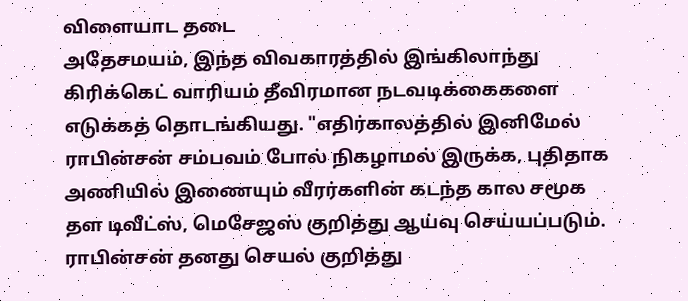விளையாட தடை
அதேசமயம், இந்த விவகாரத்தில் இங்கிலாந்து கிரிக்கெட் வாரியம் தீவிரமான நடவடிக்கைகளை எடுக்கத் தொடங்கியது. "எதிர்காலத்தில் இனிமேல் ராபின்சன் சம்பவம் போல் நிகழாமல் இருக்க, புதிதாக அணியில் இணையும் வீரர்களின் கடந்த கால சமூக தள டிவீட்ஸ், மெசேஜஸ் குறித்து ஆய்வு செய்யப்படும். ராபின்சன் தனது செயல் குறித்து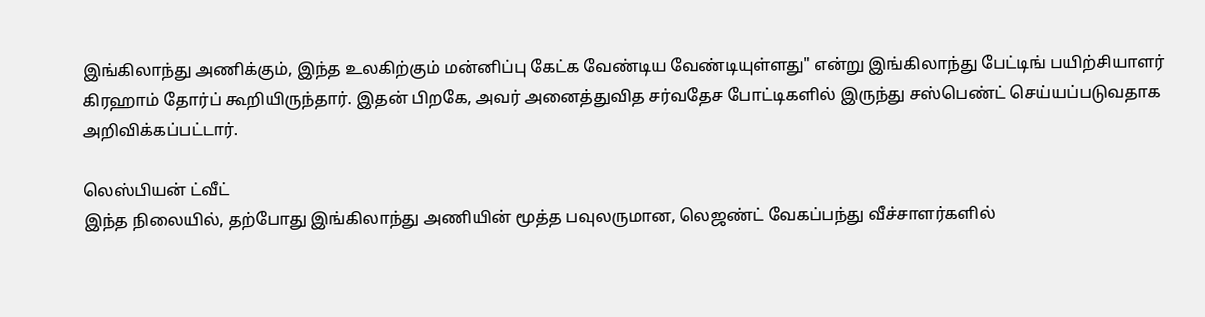இங்கிலாந்து அணிக்கும், இந்த உலகிற்கும் மன்னிப்பு கேட்க வேண்டிய வேண்டியுள்ளது" என்று இங்கிலாந்து பேட்டிங் பயிற்சியாளர் கிரஹாம் தோர்ப் கூறியிருந்தார். இதன் பிறகே, அவர் அனைத்துவித சர்வதேச போட்டிகளில் இருந்து சஸ்பெண்ட் செய்யப்படுவதாக அறிவிக்கப்பட்டார்.

லெஸ்பியன் ட்வீட்
இந்த நிலையில், தற்போது இங்கிலாந்து அணியின் மூத்த பவுலருமான, லெஜண்ட் வேகப்பந்து வீச்சாளர்களில்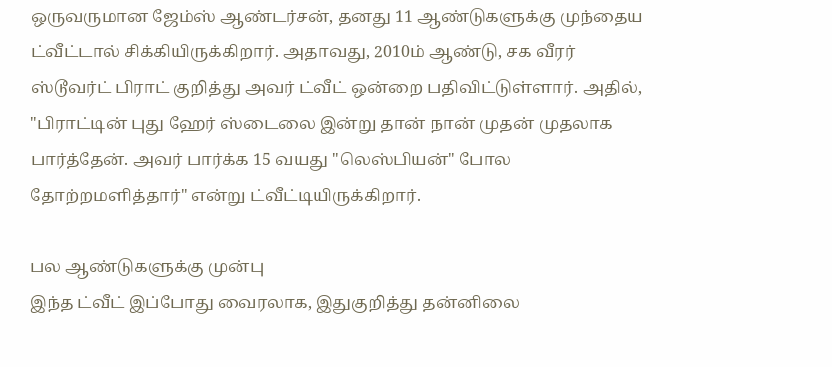ஒருவருமான ஜேம்ஸ் ஆண்டர்சன், தனது 11 ஆண்டுகளுக்கு முந்தைய ட்வீட்டால் சிக்கியிருக்கிறார். அதாவது, 2010ம் ஆண்டு, சக வீரர் ஸ்டூவர்ட் பிராட் குறித்து அவர் ட்வீட் ஒன்றை பதிவிட்டுள்ளார். அதில், "பிராட்டின் புது ஹேர் ஸ்டைலை இன்று தான் நான் முதன் முதலாக பார்த்தேன். அவர் பார்க்க 15 வயது "லெஸ்பியன்" போல தோற்றமளித்தார்" என்று ட்வீட்டியிருக்கிறார்.

பல ஆண்டுகளுக்கு முன்பு
இந்த ட்வீட் இப்போது வைரலாக, இதுகுறித்து தன்னிலை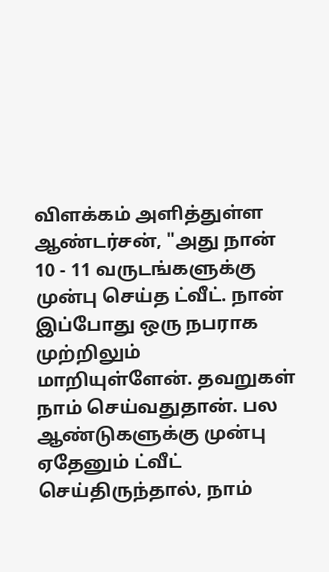விளக்கம் அளித்துள்ள ஆண்டர்சன், "அது நான் 10 - 11 வருடங்களுக்கு முன்பு செய்த ட்வீட். நான் இப்போது ஒரு நபராக முற்றிலும் மாறியுள்ளேன். தவறுகள் நாம் செய்வதுதான். பல ஆண்டுகளுக்கு முன்பு ஏதேனும் ட்வீட் செய்திருந்தால், நாம்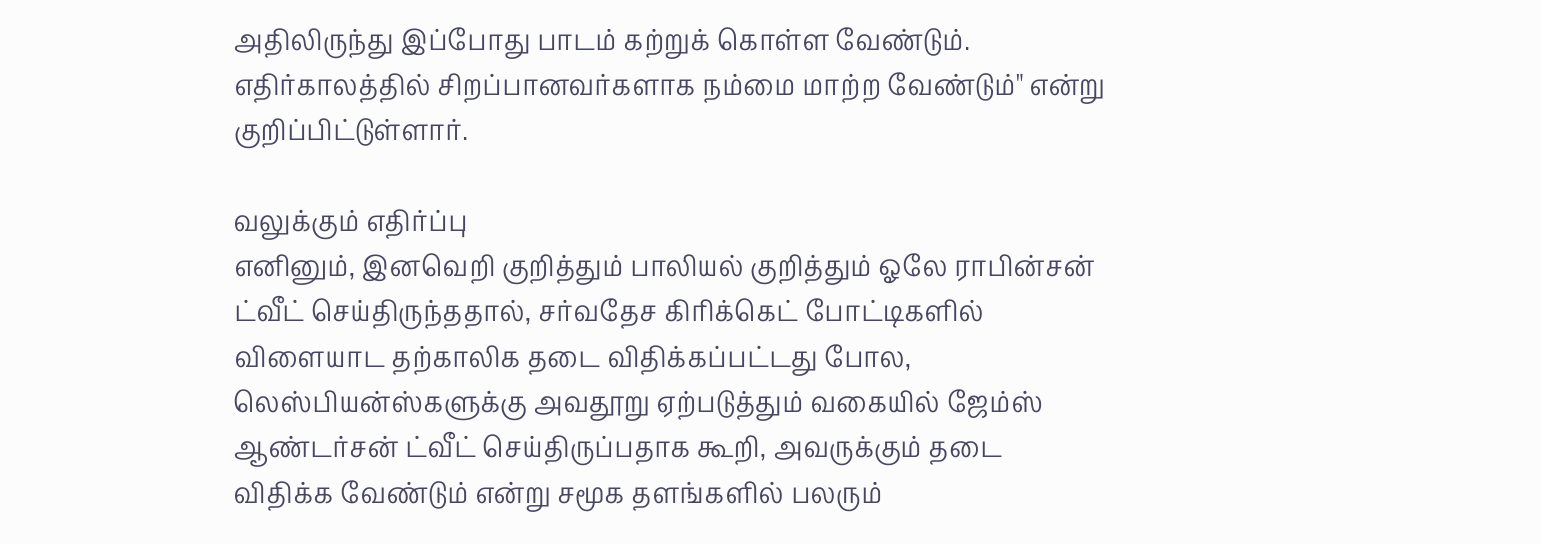அதிலிருந்து இப்போது பாடம் கற்றுக் கொள்ள வேண்டும். எதிர்காலத்தில் சிறப்பானவர்களாக நம்மை மாற்ற வேண்டும்" என்று குறிப்பிட்டுள்ளார்.

வலுக்கும் எதிர்ப்பு
எனினும், இனவெறி குறித்தும் பாலியல் குறித்தும் ஓலே ராபின்சன் ட்வீட் செய்திருந்ததால், சர்வதேச கிரிக்கெட் போட்டிகளில் விளையாட தற்காலிக தடை விதிக்கப்பட்டது போல, லெஸ்பியன்ஸ்களுக்கு அவதூறு ஏற்படுத்தும் வகையில் ஜேம்ஸ் ஆண்டர்சன் ட்வீட் செய்திருப்பதாக கூறி, அவருக்கும் தடை விதிக்க வேண்டும் என்று சமூக தளங்களில் பலரும்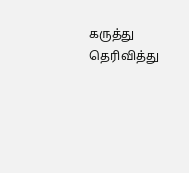கருத்து தெரிவித்து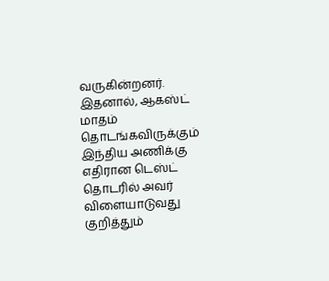வருகின்றனர். இதனால், ஆகஸ்ட் மாதம் தொடங்கவிருக்கும் இந்திய அணிக்கு எதிரான டெஸ்ட் தொடரில் அவர் விளையாடுவது குறித்தும்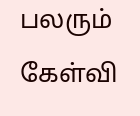பலரும் கேள்வி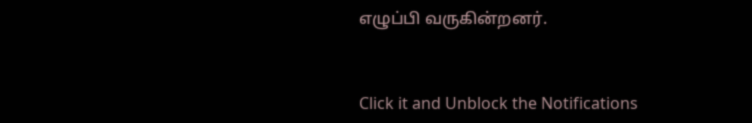எழுப்பி வருகின்றனர்.


Click it and Unblock the Notifications